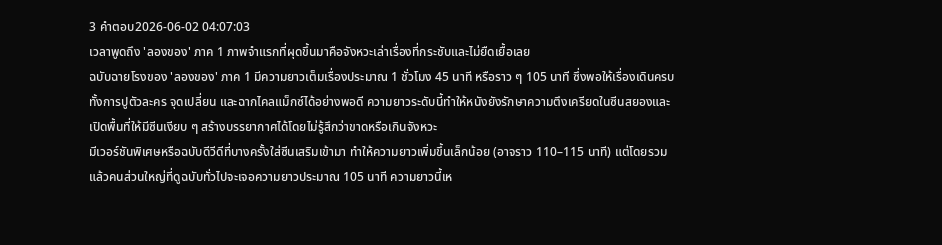3 คำตอบ2026-06-02 04:07:03
เวลาพูดถึง 'ลองของ' ภาค 1 ภาพจำแรกที่ผุดขึ้นมาคือจังหวะเล่าเรื่องที่กระชับและไม่ยืดเยื้อเลย
ฉบับฉายโรงของ 'ลองของ' ภาค 1 มีความยาวเต็มเรื่องประมาณ 1 ชั่วโมง 45 นาที หรือราว ๆ 105 นาที ซึ่งพอให้เรื่องเดินครบทั้งการปูตัวละคร จุดเปลี่ยน และฉากไคลแม็กซ์ได้อย่างพอดี ความยาวระดับนี้ทำให้หนังยังรักษาความตึงเครียดในซีนสยองและเปิดพื้นที่ให้มีซีนเงียบ ๆ สร้างบรรยากาศได้โดยไม่รู้สึกว่าขาดหรือเกินจังหวะ
มีเวอร์ชันพิเศษหรือฉบับดีวีดีที่บางครั้งใส่ซีนเสริมเข้ามา ทำให้ความยาวเพิ่มขึ้นเล็กน้อย (อาจราว 110–115 นาที) แต่โดยรวมแล้วคนส่วนใหญ่ที่ดูฉบับทั่วไปจะเจอความยาวประมาณ 105 นาที ความยาวนี้เห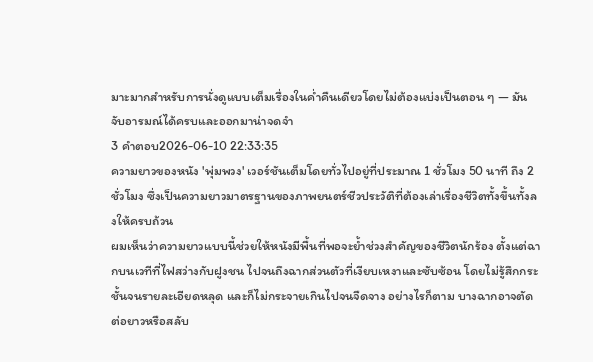มาะมากสำหรับการนั่งดูแบบเต็มเรื่องในค่ำคืนเดียวโดยไม่ต้องแบ่งเป็นตอน ๆ — มันจับอารมณ์ได้ครบและออกมาน่าจดจำ
3 คำตอบ2026-06-10 22:33:35
ความยาวของหนัง 'พุ่มพวง' เวอร์ชันเต็มโดยทั่วไปอยู่ที่ประมาณ 1 ชั่วโมง 50 นาที ถึง 2 ชั่วโมง ซึ่งเป็นความยาวมาตรฐานของภาพยนตร์ชีวประวัติที่ต้องเล่าเรื่องชีวิตทั้งขึ้นทั้งลงให้ครบถ้วน
ผมเห็นว่าความยาวแบบนี้ช่วยให้หนังมีพื้นที่พอจะย้ำช่วงสำคัญของชีวิตนักร้อง ตั้งแต่ฉากบนเวทีที่ไฟสว่างกับฝูงชน ไปจนถึงฉากส่วนตัวที่เงียบเหงาและซับซ้อน โดยไม่รู้สึกกระชั้นจนรายละเอียดหลุด และก็ไม่กระจายเกินไปจนจืดจาง อย่างไรก็ตาม บางฉากอาจตัดต่อยาวหรือสลับ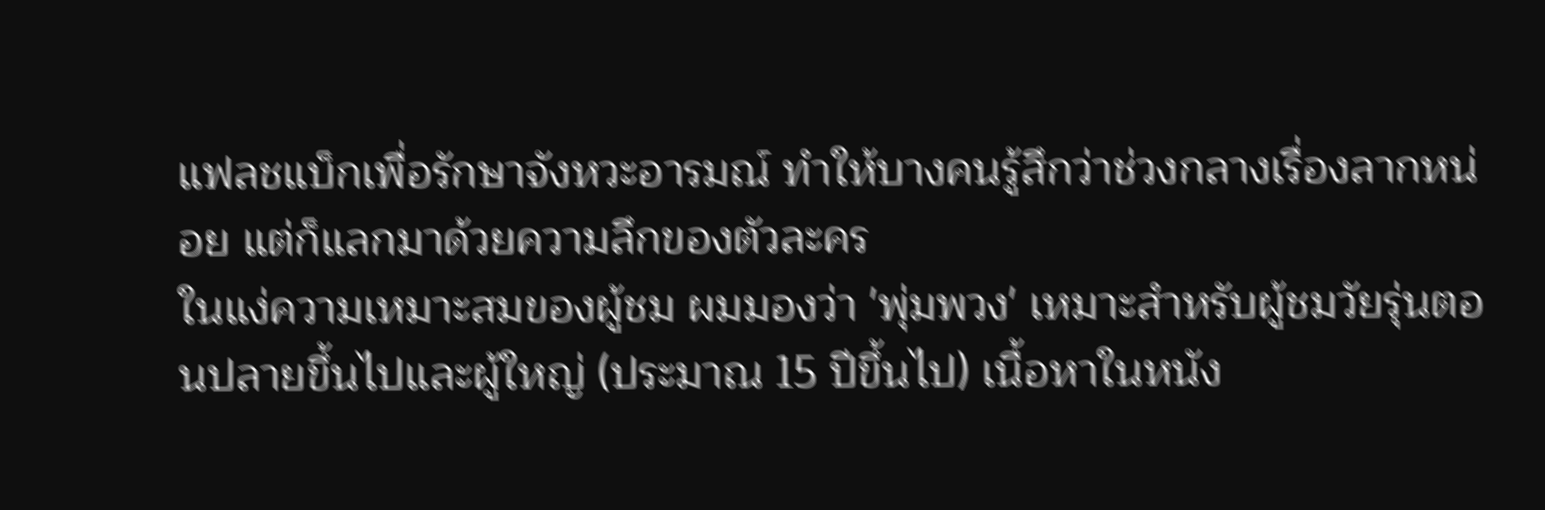แฟลชแบ็กเพื่อรักษาจังหวะอารมณ์ ทำให้บางคนรู้สึกว่าช่วงกลางเรื่องลากหน่อย แต่ก็แลกมาด้วยความลึกของตัวละคร
ในแง่ความเหมาะสมของผู้ชม ผมมองว่า 'พุ่มพวง' เหมาะสำหรับผู้ชมวัยรุ่นตอนปลายขึ้นไปและผู้ใหญ่ (ประมาณ 15 ปีขึ้นไป) เนื้อหาในหนัง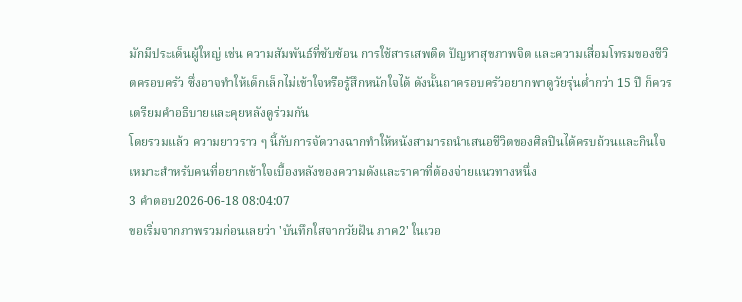มักมีประเด็นผู้ใหญ่ เช่น ความสัมพันธ์ที่ซับซ้อน การใช้สารเสพติด ปัญหาสุขภาพจิต และความเสื่อมโทรมของชีวิตครอบครัว ซึ่งอาจทำให้เด็กเล็กไม่เข้าใจหรือรู้สึกหนักใจได้ ดังนั้นถาครอบครัวอยากพาดูวัยรุ่นต่ำกว่า 15 ปี ก็ควรเตรียมคำอธิบายและคุยหลังดูร่วมกัน
โดยรวมแล้ว ความยาวราว ๆ นี้กับการจัดวางฉากทำให้หนังสามารถนำเสนอชีวิตของศิลปินได้ครบถ้วนและกินใจ เหมาะสำหรับคนที่อยากเข้าใจเบื้องหลังของความดังและราคาที่ต้องจ่ายแนวทางหนึ่ง
3 คำตอบ2026-06-18 08:04:07
ขอเริ่มจากภาพรวมก่อนเลยว่า 'บันทึกใสจากวัยฝัน ภาค2' ในเวอ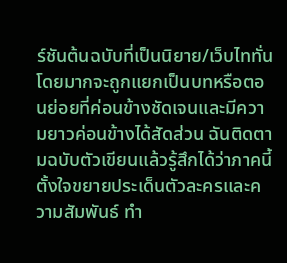ร์ชันต้นฉบับที่เป็นนิยาย/เว็บไททั่นโดยมากจะถูกแยกเป็นบทหรือตอนย่อยที่ค่อนข้างชัดเจนและมีความยาวค่อนข้างได้สัดส่วน ฉันติดตามฉบับตัวเขียนแล้วรู้สึกได้ว่าภาคนี้ตั้งใจขยายประเด็นตัวละครและความสัมพันธ์ ทำ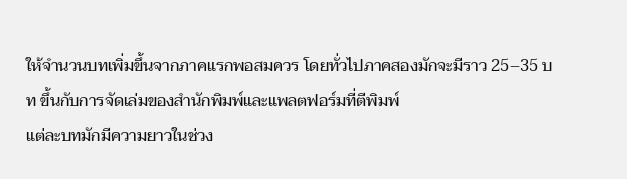ให้จำนวนบทเพิ่มขึ้นจากภาคแรกพอสมควร โดยทั่วไปภาคสองมักจะมีราว 25–35 บท ขึ้นกับการจัดเล่มของสำนักพิมพ์และแพลตฟอร์มที่ตีพิมพ์
แต่ละบทมักมีความยาวในช่วง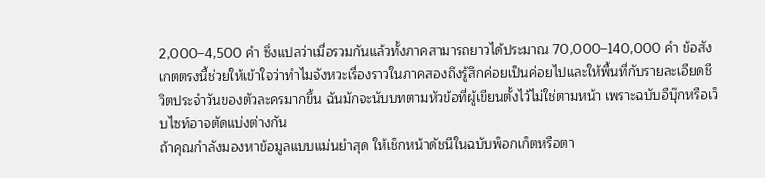2,000–4,500 คำ ซึ่งแปลว่าเมื่อรวมกันแล้วทั้งภาคสามารถยาวได้ประมาณ 70,000–140,000 คำ ข้อสังเกตตรงนี้ช่วยให้เข้าใจว่าทำไมจังหวะเรื่องราวในภาคสองถึงรู้สึกค่อยเป็นค่อยไปและให้พื้นที่กับรายละเอียดชีวิตประจำวันของตัวละครมากขึ้น ฉันมักจะนับบทตามหัวข้อที่ผู้เขียนตั้งไว้ไม่ใช่ตามหน้า เพราะฉบับอีบุ๊กหรือเว็บไซท์อาจตัดแบ่งต่างกัน
ถ้าคุณกำลังมองหาข้อมูลแบบแม่นยำสุด ให้เช็กหน้าดัชนีในฉบับพ็อกเก็ตหรือตา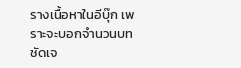รางเนื้อหาในอีบุ๊ก เพราะจะบอกจำนวนบทชัดเจ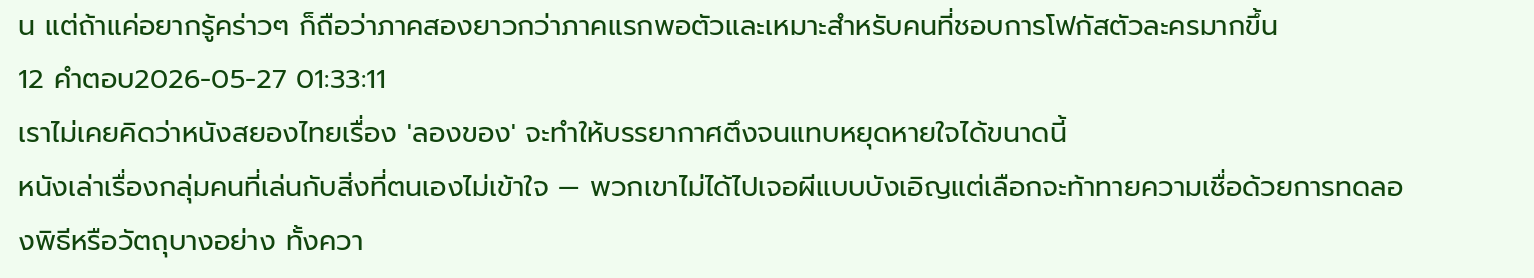น แต่ถ้าแค่อยากรู้คร่าวๆ ก็ถือว่าภาคสองยาวกว่าภาคแรกพอตัวและเหมาะสำหรับคนที่ชอบการโฟกัสตัวละครมากขึ้น
12 คำตอบ2026-05-27 01:33:11
เราไม่เคยคิดว่าหนังสยองไทยเรื่อง 'ลองของ' จะทำให้บรรยากาศตึงจนแทบหยุดหายใจได้ขนาดนี้
หนังเล่าเรื่องกลุ่มคนที่เล่นกับสิ่งที่ตนเองไม่เข้าใจ — พวกเขาไม่ได้ไปเจอผีแบบบังเอิญแต่เลือกจะท้าทายความเชื่อด้วยการทดลองพิธีหรือวัตถุบางอย่าง ทั้งควา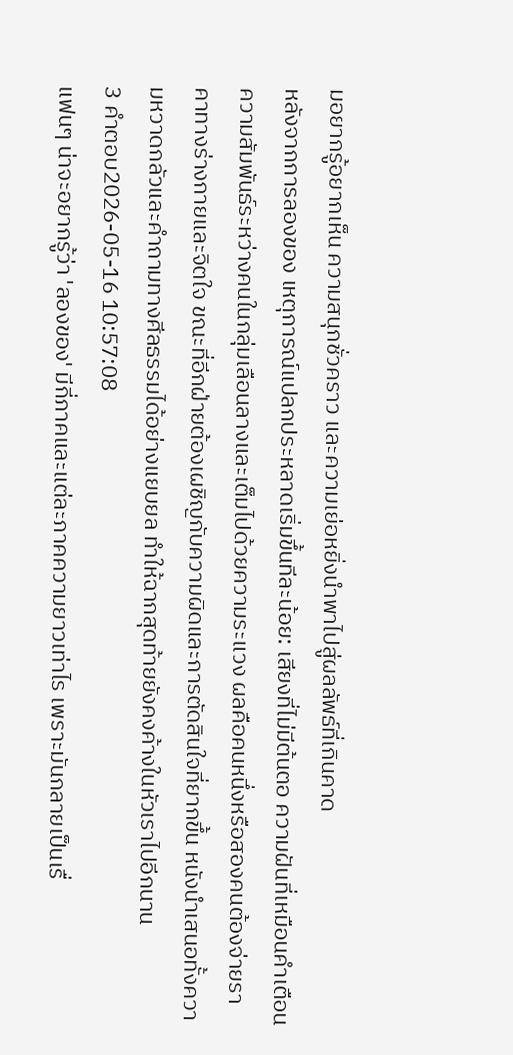มอยากรู้อยากเห็น ความสนุกชั่วคราว และความเย่อหยิ่งนำพาไปสู่ผลลัพธ์ที่เกินคาด
หลังจากการลองของ เหตุการณ์แปลกประหลาดเริ่มขึ้นทีละน้อย: เสียงที่ไม่มีต้นตอ ความฝันที่เหมือนคำเตือน ความสัมพันธ์ระหว่างคนในกลุ่มเลือนลางและเต็มไปด้วยความระแวง ผลคือคนหนึ่งหรือสองคนต้องจ่ายราคาทางร่างกายและจิตใจ ขณะที่อีกฝ่ายต้องเผชิญกับความผิดและการตัดสินใจที่ยากขึ้น หนังนำเสนอทั้งความหวาดกลัวและคำถามทางศีลธรรมได้อย่างแยบยล ทำให้ฉากสุดท้ายยังคงค้างในหัวเราไปอีกนาน
3 คำตอบ2026-05-16 10:57:08
แฟนๆ น่าจะอยากรู้ว่า 'ลองของ' มีกี่ภาคและแต่ละภาคความยาวเท่าไร เพราะมันกลายเป็นเรื่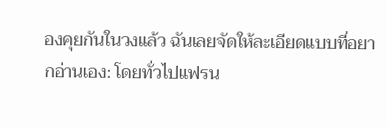องคุยกันในวงแล้ว ฉันเลยจัดให้ละเอียดแบบที่อยากอ่านเอง: โดยทั่วไปแฟรน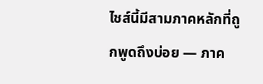ไชส์นี้มีสามภาคหลักที่ถูกพูดถึงบ่อย — ภาค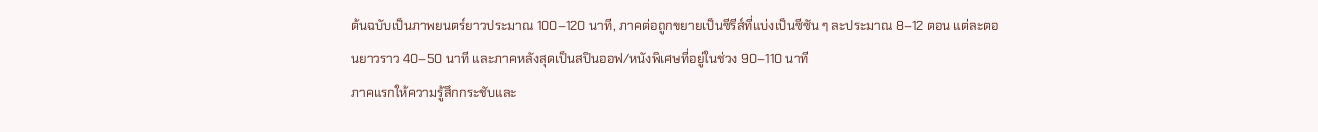ต้นฉบับเป็นภาพยนตร์ยาวประมาณ 100–120 นาที, ภาคต่อถูกขยายเป็นซีรีส์ที่แบ่งเป็นซีซัน ๆ ละประมาณ 8–12 ตอน แต่ละตอนยาวราว 40–50 นาที และภาคหลังสุดเป็นสปินออฟ/หนังพิเศษที่อยู่ในช่วง 90–110 นาที
ภาคแรกให้ความรู้สึกกระชับและ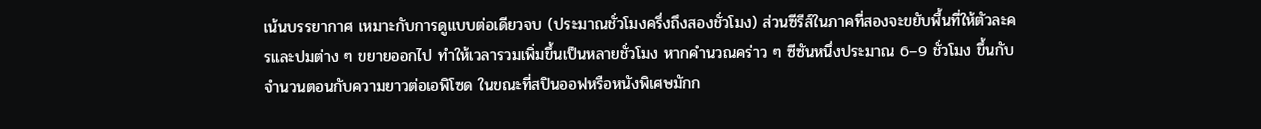เน้นบรรยากาศ เหมาะกับการดูแบบต่อเดียวจบ (ประมาณชั่วโมงครึ่งถึงสองชั่วโมง) ส่วนซีรีส์ในภาคที่สองจะขยับพื้นที่ให้ตัวละครและปมต่าง ๆ ขยายออกไป ทำให้เวลารวมเพิ่มขึ้นเป็นหลายชั่วโมง หากคำนวณคร่าว ๆ ซีซันหนึ่งประมาณ 6–9 ชั่วโมง ขึ้นกับจำนวนตอนกับความยาวต่อเอพิโซด ในขณะที่สปินออฟหรือหนังพิเศษมักก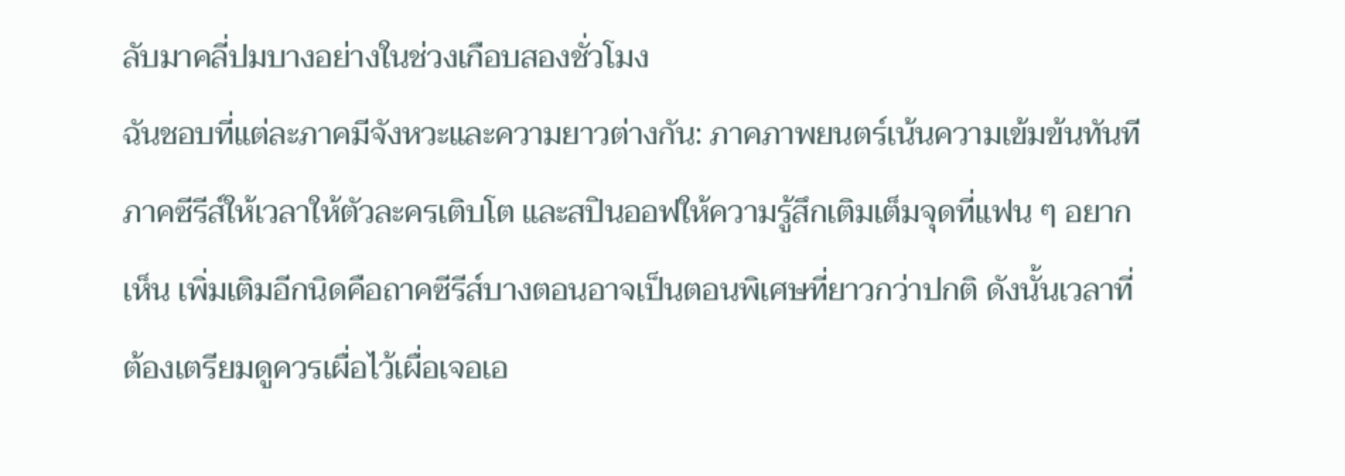ลับมาคลี่ปมบางอย่างในช่วงเกือบสองชั่วโมง
ฉันชอบที่แต่ละภาคมีจังหวะและความยาวต่างกัน: ภาคภาพยนตร์เน้นความเข้มข้นทันที ภาคซีรีส์ให้เวลาให้ตัวละครเติบโต และสปินออฟให้ความรู้สึกเติมเต็มจุดที่แฟน ๆ อยากเห็น เพิ่มเติมอีกนิดคือถาคซีรีส์บางตอนอาจเป็นตอนพิเศษที่ยาวกว่าปกติ ดังนั้นเวลาที่ต้องเตรียมดูควรเผื่อไว้เผื่อเจอเอ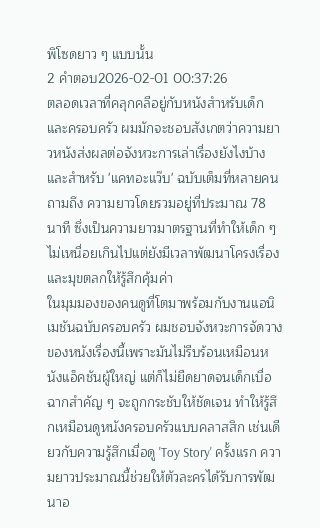พิโซดยาว ๆ แบบนั้น
2 คำตอบ2026-02-01 00:37:26
ตลอดเวลาที่คลุกคลีอยู่กับหนังสำหรับเด็กและครอบครัว ผมมักจะชอบสังเกตว่าความยาวหนังส่งผลต่อจังหวะการเล่าเรื่องยังไงบ้าง และสำหรับ 'แคทอะแว๊บ' ฉบับเต็มที่หลายคนถามถึง ความยาวโดยรวมอยู่ที่ประมาณ 78 นาที ซึ่งเป็นความยาวมาตรฐานที่ทำให้เด็ก ๆ ไม่เหนื่อยเกินไปแต่ยังมีเวลาพัฒนาโครงเรื่องและมุขตลกให้รู้สึกคุ้มค่า
ในมุมมองของคนดูที่โตมาพร้อมกับงานแอนิเมชันฉบับครอบครัว ผมชอบจังหวะการจัดวางของหนังเรื่องนี้เพราะมันไม่รีบร้อนเหมือนหนังแอ็คชันผู้ใหญ่ แต่ก็ไม่ยืดยาดจนเด็กเบื่อ ฉากสำคัญ ๆ จะถูกกระชับให้ชัดเจน ทำให้รู้สึกเหมือนดูหนังครอบครัวแบบคลาสสิก เช่นเดียวกับความรู้สึกเมื่อดู 'Toy Story' ครั้งแรก ความยาวประมาณนี้ช่วยให้ตัวละครได้รับการพัฒนาอ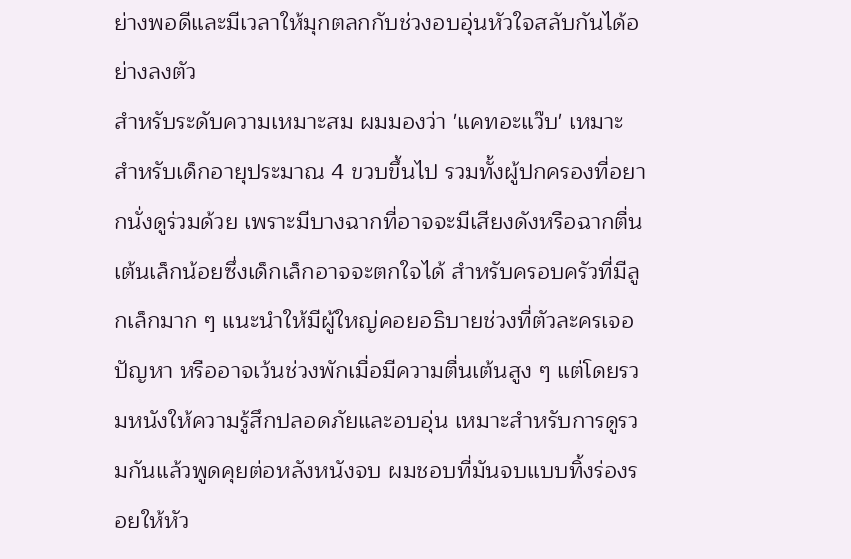ย่างพอดีและมีเวลาให้มุกตลกกับช่วงอบอุ่นหัวใจสลับกันได้อย่างลงตัว
สำหรับระดับความเหมาะสม ผมมองว่า 'แคทอะแว๊บ' เหมาะสำหรับเด็กอายุประมาณ 4 ขวบขึ้นไป รวมทั้งผู้ปกครองที่อยากนั่งดูร่วมด้วย เพราะมีบางฉากที่อาจจะมีเสียงดังหรือฉากตื่นเต้นเล็กน้อยซึ่งเด็กเล็กอาจจะตกใจได้ สำหรับครอบครัวที่มีลูกเล็กมาก ๆ แนะนำให้มีผู้ใหญ่คอยอธิบายช่วงที่ตัวละครเจอปัญหา หรืออาจเว้นช่วงพักเมื่อมีความตื่นเต้นสูง ๆ แต่โดยรวมหนังให้ความรู้สึกปลอดภัยและอบอุ่น เหมาะสำหรับการดูรวมกันแล้วพูดคุยต่อหลังหนังจบ ผมชอบที่มันจบแบบทิ้งร่องรอยให้หัว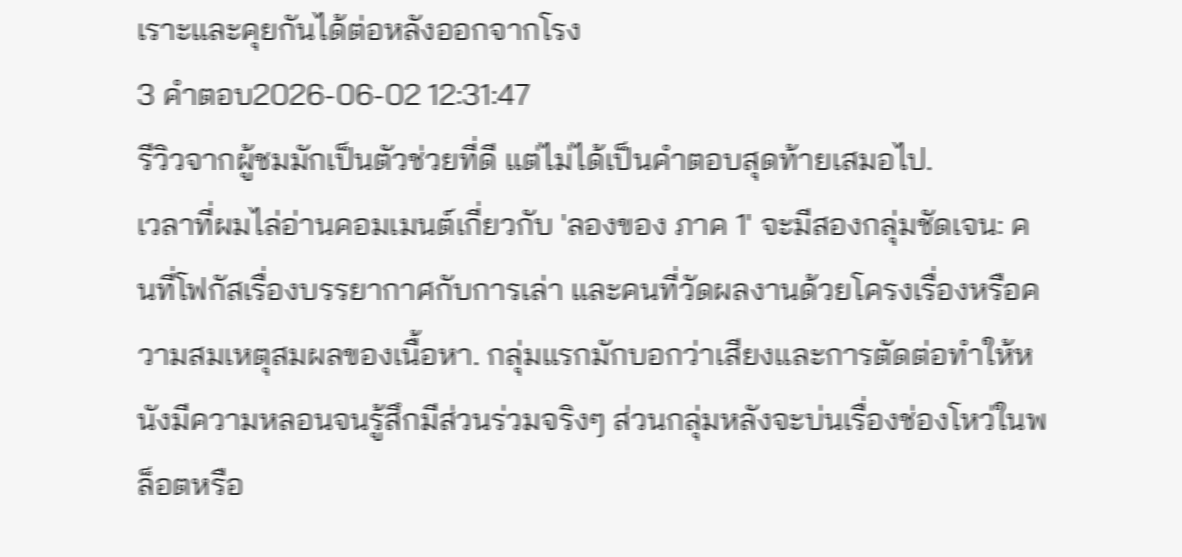เราะและคุยกันได้ต่อหลังออกจากโรง
3 คำตอบ2026-06-02 12:31:47
รีวิวจากผู้ชมมักเป็นตัวช่วยที่ดี แต่ไม่ได้เป็นคำตอบสุดท้ายเสมอไป.
เวลาที่ผมไล่อ่านคอมเมนต์เกี่ยวกับ 'ลองของ ภาค 1' จะมีสองกลุ่มชัดเจน: คนที่โฟกัสเรื่องบรรยากาศกับการเล่า และคนที่วัดผลงานด้วยโครงเรื่องหรือความสมเหตุสมผลของเนื้อหา. กลุ่มแรกมักบอกว่าเสียงและการตัดต่อทำให้หนังมีความหลอนจนรู้สึกมีส่วนร่วมจริงๆ ส่วนกลุ่มหลังจะบ่นเรื่องช่องโหว่ในพล็อตหรือ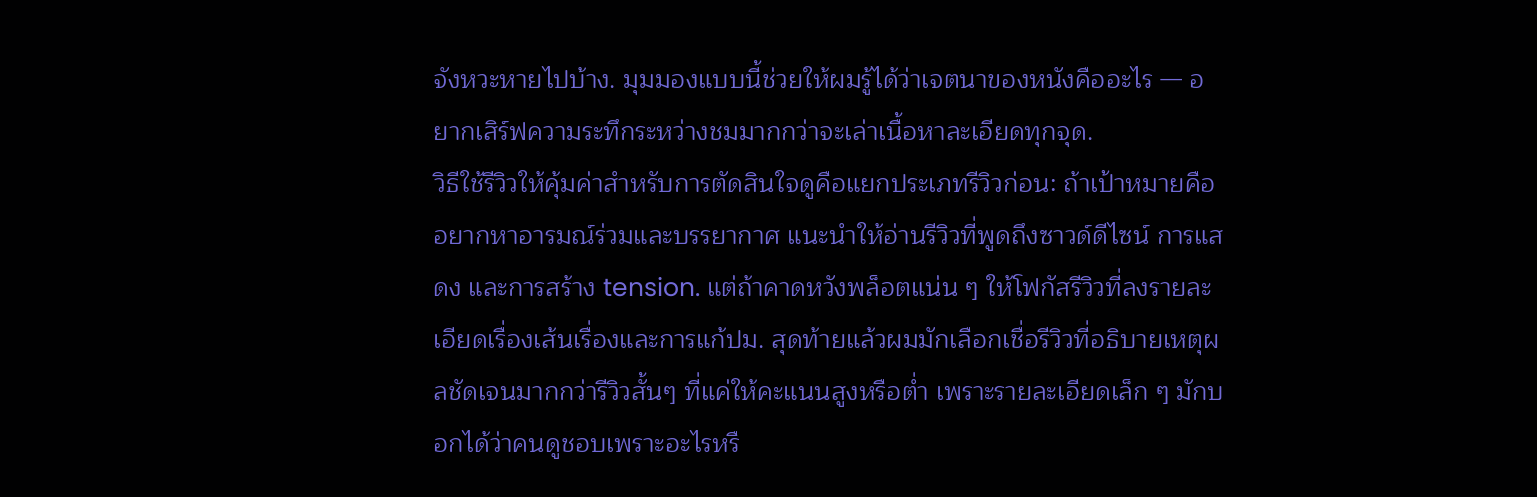จังหวะหายไปบ้าง. มุมมองแบบนี้ช่วยให้ผมรู้ได้ว่าเจตนาของหนังคืออะไร — อยากเสิร์ฟความระทึกระหว่างชมมากกว่าจะเล่าเนื้อหาละเอียดทุกจุด.
วิธีใช้รีวิวให้คุ้มค่าสำหรับการตัดสินใจดูคือแยกประเภทรีวิวก่อน: ถ้าเป้าหมายคืออยากหาอารมณ์ร่วมและบรรยากาศ แนะนำให้อ่านรีวิวที่พูดถึงซาวด์ดีไซน์ การแสดง และการสร้าง tension. แต่ถ้าคาดหวังพล็อตแน่น ๆ ให้โฟกัสรีวิวที่ลงรายละเอียดเรื่องเส้นเรื่องและการแก้ปม. สุดท้ายแล้วผมมักเลือกเชื่อรีวิวที่อธิบายเหตุผลชัดเจนมากกว่ารีวิวสั้นๆ ที่แค่ให้คะแนนสูงหรือต่ำ เพราะรายละเอียดเล็ก ๆ มักบอกได้ว่าคนดูชอบเพราะอะไรหรื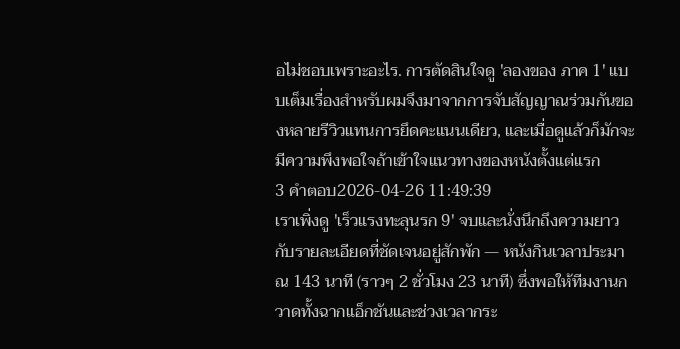อไม่ชอบเพราะอะไร. การตัดสินใจดู 'ลองของ ภาค 1' แบบเต็มเรื่องสำหรับผมจึงมาจากการจับสัญญาณร่วมกันของหลายรีวิวแทนการยึดคะแนนเดียว, และเมื่อดูแล้วก็มักจะมีความพึงพอใจถ้าเข้าใจแนวทางของหนังตั้งแต่แรก
3 คำตอบ2026-04-26 11:49:39
เราเพิ่งดู 'เร็วแรงทะลุนรก 9' จบและนั่งนึกถึงความยาวกับรายละเอียดที่ชัดเจนอยู่สักพัก — หนังกินเวลาประมาณ 143 นาที (ราวๆ 2 ชั่วโมง 23 นาที) ซึ่งพอให้ทีมงานกวาดทั้งฉากแอ็กชันและช่วงเวลากระ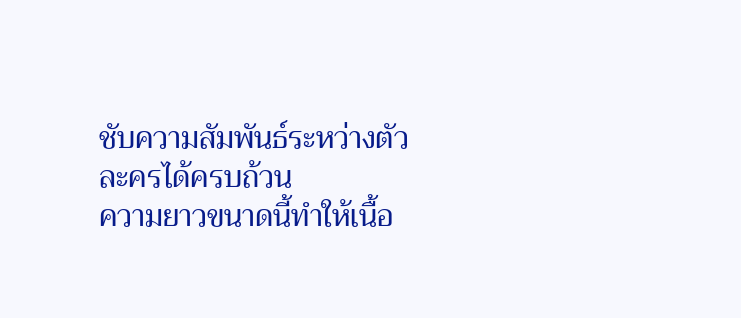ชับความสัมพันธ์ระหว่างตัวละครได้ครบถ้วน
ความยาวขนาดนี้ทำให้เนื้อ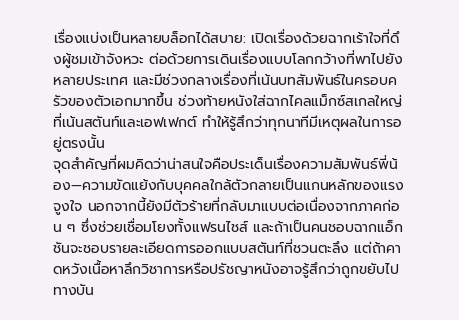เรื่องแบ่งเป็นหลายบล็อกได้สบาย: เปิดเรื่องด้วยฉากเร้าใจที่ดึงผู้ชมเข้าจังหวะ ต่อด้วยการเดินเรื่องแบบโลกกว้างที่พาไปยังหลายประเทศ และมีช่วงกลางเรื่องที่เน้นบทสัมพันธ์ในครอบครัวของตัวเอกมากขึ้น ช่วงท้ายหนังใส่ฉากไคลแม็กซ์สเกลใหญ่ที่เน้นสตันท์และเอฟเฟกต์ ทำให้รู้สึกว่าทุกนาทีมีเหตุผลในการอยู่ตรงนั้น
จุดสำคัญที่ผมคิดว่าน่าสนใจคือประเด็นเรื่องความสัมพันธ์พี่น้อง—ความขัดแย้งกับบุคคลใกล้ตัวกลายเป็นแกนหลักของแรงจูงใจ นอกจากนี้ยังมีตัวร้ายที่กลับมาแบบต่อเนื่องจากภาคก่อน ๆ ซึ่งช่วยเชื่อมโยงทั้งแฟรนไชส์ และถ้าเป็นคนชอบฉากแอ็กชันจะชอบรายละเอียดการออกแบบสตันท์ที่ชวนตะลึง แต่ถ้าคาดหวังเนื้อหาลึกวิชาการหรือปรัชญาหนังอาจรู้สึกว่าถูกขยับไปทางบัน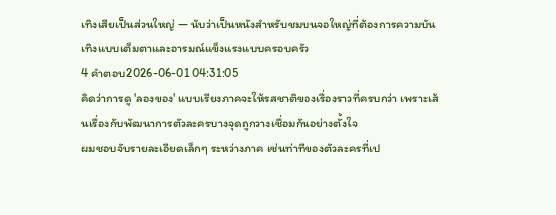เทิงเสียเป็นส่วนใหญ่ — นับว่าเป็นหนังสำหรับชมบนจอใหญ่ที่ต้องการความบันเทิงแบบเต็มตาและอารมณ์แข็งแรงแบบครอบครัว
4 คำตอบ2026-06-01 04:31:05
คิดว่าการดู 'ลองของ' แบบเรียงภาคจะให้รสชาติของเรื่องราวที่ครบกว่า เพราะเส้นเรื่องกับพัฒนาการตัวละครบางจุดถูกวางเชื่อมกันอย่างตั้งใจ
ผมชอบจับรายละเอียดเล็กๆ ระหว่างภาค เช่นท่าทีของตัวละครที่เป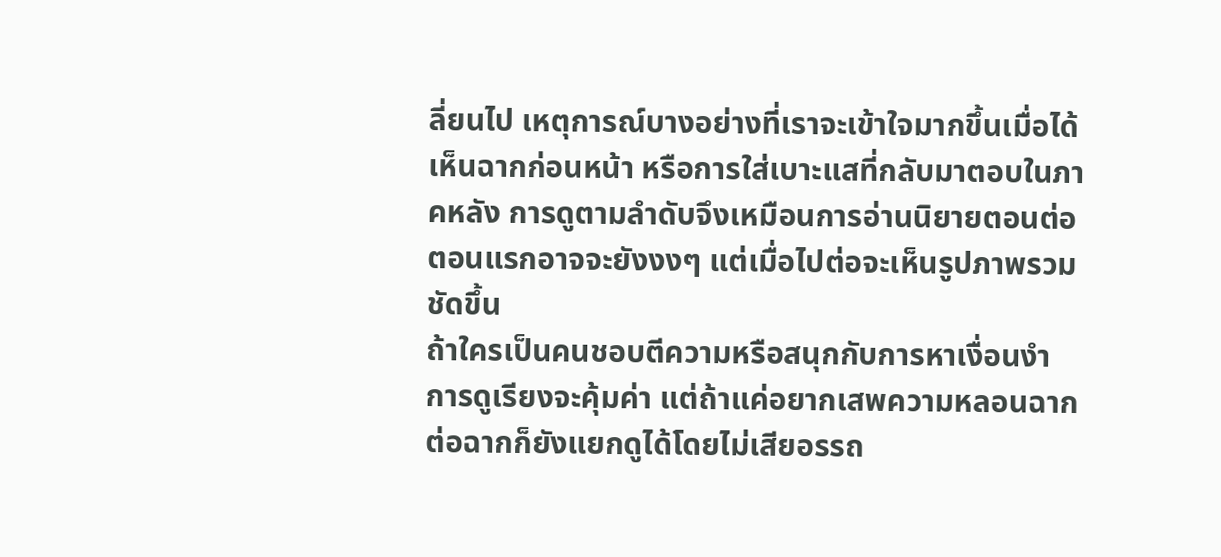ลี่ยนไป เหตุการณ์บางอย่างที่เราจะเข้าใจมากขึ้นเมื่อได้เห็นฉากก่อนหน้า หรือการใส่เบาะแสที่กลับมาตอบในภาคหลัง การดูตามลำดับจึงเหมือนการอ่านนิยายตอนต่อ ตอนแรกอาจจะยังงงๆ แต่เมื่อไปต่อจะเห็นรูปภาพรวมชัดขึ้น
ถ้าใครเป็นคนชอบตีความหรือสนุกกับการหาเงื่อนงำ การดูเรียงจะคุ้มค่า แต่ถ้าแค่อยากเสพความหลอนฉากต่อฉากก็ยังแยกดูได้โดยไม่เสียอรรถ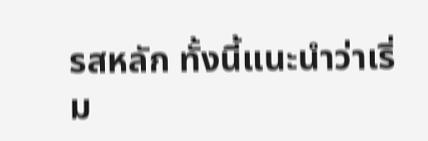รสหลัก ทั้งนี้แนะนำว่าเริ่ม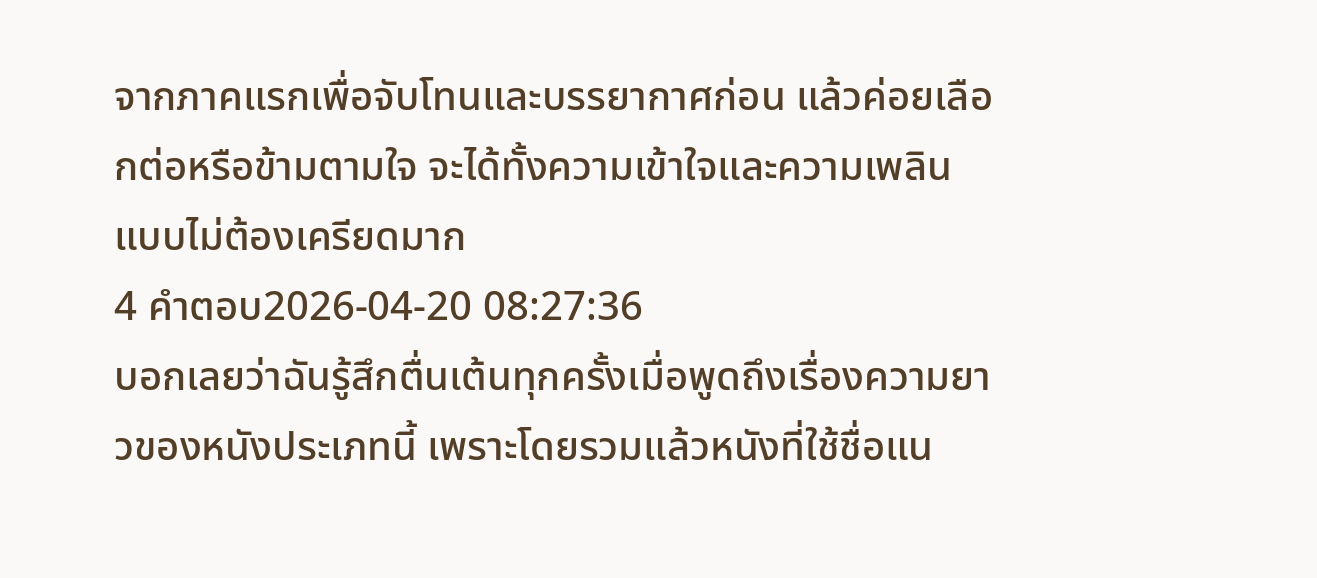จากภาคแรกเพื่อจับโทนและบรรยากาศก่อน แล้วค่อยเลือกต่อหรือข้ามตามใจ จะได้ทั้งความเข้าใจและความเพลินแบบไม่ต้องเครียดมาก
4 คำตอบ2026-04-20 08:27:36
บอกเลยว่าฉันรู้สึกตื่นเต้นทุกครั้งเมื่อพูดถึงเรื่องความยาวของหนังประเภทนี้ เพราะโดยรวมแล้วหนังที่ใช้ชื่อแน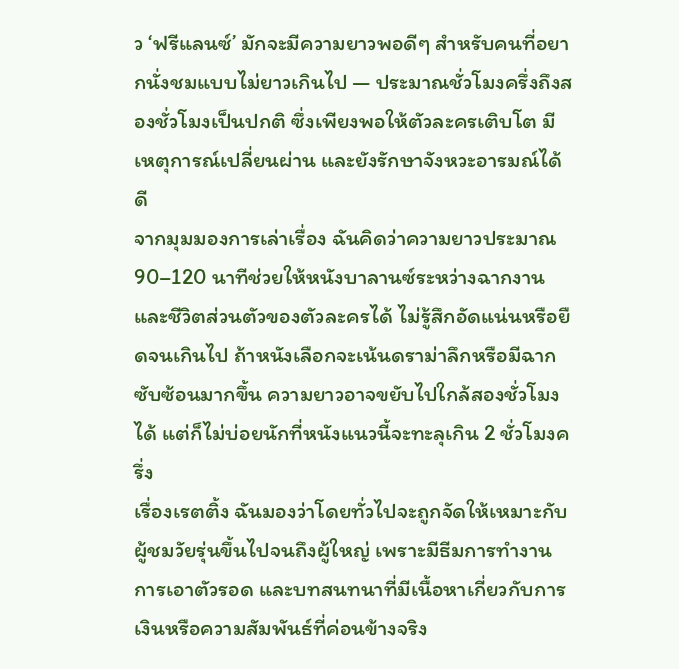ว ‘ฟรีแลนซ์’ มักจะมีความยาวพอดีๆ สำหรับคนที่อยากนั่งชมแบบไม่ยาวเกินไป — ประมาณชั่วโมงครึ่งถึงสองชั่วโมงเป็นปกติ ซึ่งเพียงพอให้ตัวละครเติบโต มีเหตุการณ์เปลี่ยนผ่าน และยังรักษาจังหวะอารมณ์ได้ดี
จากมุมมองการเล่าเรื่อง ฉันคิดว่าความยาวประมาณ 90–120 นาทีช่วยให้หนังบาลานซ์ระหว่างฉากงานและชีวิตส่วนตัวของตัวละครได้ ไม่รู้สึกอัดแน่นหรือยืดจนเกินไป ถ้าหนังเลือกจะเน้นดราม่าลึกหรือมีฉากซับซ้อนมากขึ้น ความยาวอาจขยับไปใกล้สองชั่วโมงได้ แต่ก็ไม่บ่อยนักที่หนังแนวนี้จะทะลุเกิน 2 ชั่วโมงครึ่ง
เรื่องเรตติ้ง ฉันมองว่าโดยทั่วไปจะถูกจัดให้เหมาะกับผู้ชมวัยรุ่นขึ้นไปจนถึงผู้ใหญ่ เพราะมีธีมการทำงาน การเอาตัวรอด และบทสนทนาที่มีเนื้อหาเกี่ยวกับการเงินหรือความสัมพันธ์ที่ค่อนข้างจริง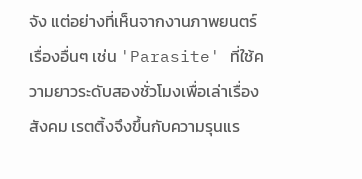จัง แต่อย่างที่เห็นจากงานภาพยนตร์เรื่องอื่นๆ เช่น 'Parasite' ที่ใช้ความยาวระดับสองชั่วโมงเพื่อเล่าเรื่องสังคม เรตติ้งจึงขึ้นกับความรุนแร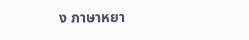ง ภาษาหยา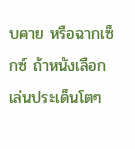บคาย หรือฉากเซ็กซ์ ถ้าหนังเลือกเล่นประเด็นโตๆ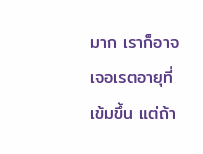มาก เราก็อาจเจอเรตอายุที่เข้มขึ้น แต่ถ้า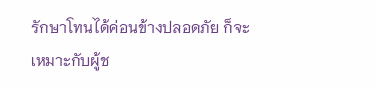รักษาโทนได้ค่อนข้างปลอดภัย ก็จะเหมาะกับผู้ช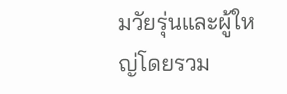มวัยรุ่นและผู้ใหญ่โดยรวม